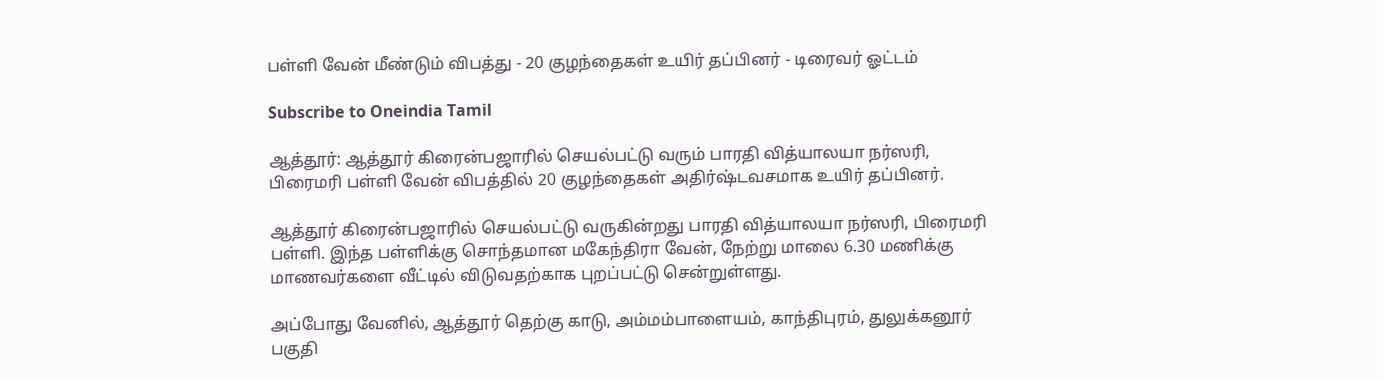பள்ளி வேன் மீண்டும் விபத்து - 20 குழந்தைகள் உயிர் தப்பினர் - டிரைவர் ஓட்டம்

Subscribe to Oneindia Tamil

ஆத்தூர்: ஆத்தூர் கிரைன்பஜாரில் செயல்பட்டு வரும் பாரதி வித்யாலயா நர்ஸரி, பிரைமரி பள்ளி வேன் விபத்தில் 20 குழந்தைகள் அதிர்ஷ்டவசமாக உயிர் தப்பினர்.

ஆத்தூர் கிரைன்பஜாரில் செயல்பட்டு வருகின்றது பாரதி வித்யாலயா நர்ஸரி, பிரைமரி பள்ளி. இந்த பள்ளிக்கு சொந்தமான மகேந்திரா வேன், நேற்று மாலை 6.30 மணிக்கு மாணவர்களை வீட்டில் விடுவதற்காக புறப்பட்டு சென்றுள்ளது.

அப்போது வேனில், ஆத்தூர் தெற்கு காடு, அம்மம்பாளையம், காந்திபுரம், துலுக்கனூர் பகுதி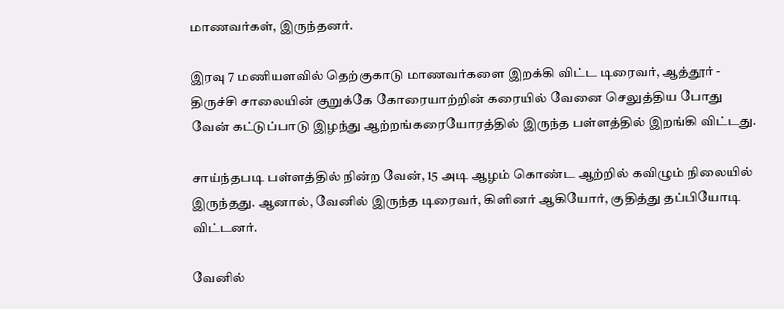மாணவர்கள், இருந்தனர்.

இரவு 7 மணியளவில் தெற்குகாடு மாணவர்களை இறக்கி விட்ட டிரைவர், ஆத்தூர் - திருச்சி சாலையின் குறுக்கே கோரையாற்றின் கரையில் வேனை செலுத்திய போது வேன் கட்டுப்பாடு இழந்து ஆற்றங்கரையோரத்தில் இருந்த பள்ளத்தில் இறங்கி விட்டது.

சாய்ந்தபடி பள்ளத்தில் நின்ற வேன், 15 அடி ஆழம் கொண்ட ஆற்றில் கவிழும் நிலையில் இருந்தது. ஆனால், வேனில் இருந்த டிரைவர், கிளினர் ஆகியோர், குதித்து தப்பியோடி விட்டனர்.

வேனில்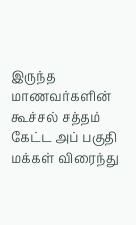இருந்த மாணவர்களின் கூச்சல் சத்தம் கேட்ட அப் பகுதி மக்கள் விரைந்து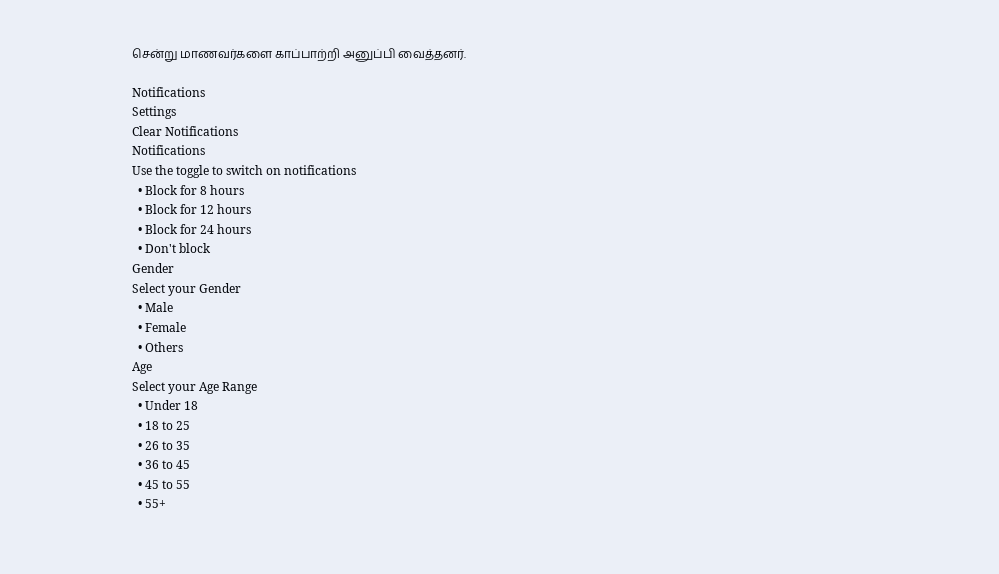சென்று மாணவர்களை காப்பாற்றி அனுப்பி வைத்தனர்.

Notifications
Settings
Clear Notifications
Notifications
Use the toggle to switch on notifications
  • Block for 8 hours
  • Block for 12 hours
  • Block for 24 hours
  • Don't block
Gender
Select your Gender
  • Male
  • Female
  • Others
Age
Select your Age Range
  • Under 18
  • 18 to 25
  • 26 to 35
  • 36 to 45
  • 45 to 55
  • 55+